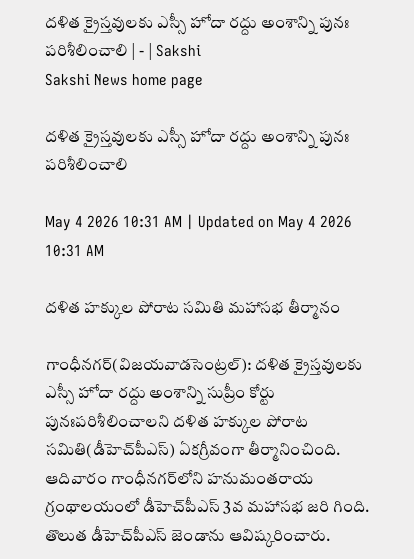దళిత క్రైస్తవులకు ఎస్సీ హోదా రద్దు అంశాన్ని పునః పరిశీలించాలి | - | Sakshi
Sakshi News home page

దళిత క్రైస్తవులకు ఎస్సీ హోదా రద్దు అంశాన్ని పునః పరిశీలించాలి

May 4 2026 10:31 AM | Updated on May 4 2026 10:31 AM

దళిత హక్కుల పోరాట సమితి మహాసభ తీర్మానం

గాంధీనగర్‌(విజయవాడసెంట్రల్‌): దళిత క్రైస్తవులకు ఎస్సీ హోదా రద్దు అంశాన్ని సుప్రీం కోర్టు పునఃపరిశీలించాలని దళిత హక్కుల పోరాట సమితి(డీహెచ్‌పీఎస్‌) ఏకగ్రీవంగా తీర్మానించింది. ఆదివారం గాంధీనగర్‌లోని హనుమంతరాయ గ్రంథాలయంలో డీహెచ్‌పీఎస్‌ 3వ మహాసభ జరి గింది. తొలుత డీహెచ్‌పీఎస్‌ జెండాను ఆవిష్కరించారు.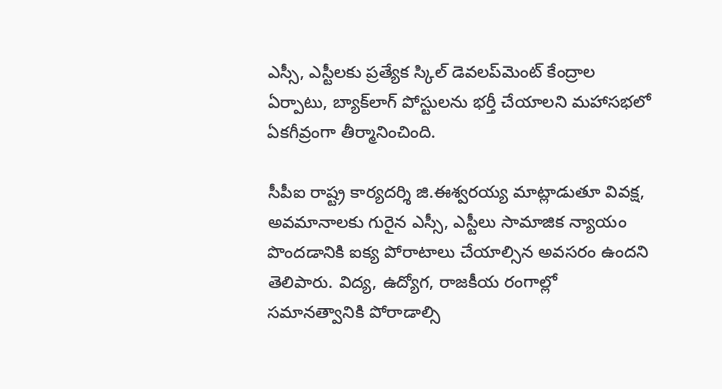ఎస్సీ, ఎస్టీలకు ప్రత్యేక స్కిల్‌ డెవలప్‌మెంట్‌ కేంద్రాల ఏర్పాటు, బ్యాక్‌లాగ్‌ పోస్టులను భర్తీ చేయాలని మహాసభలో ఏకగీవ్రంగా తీర్మానించింది.

సీపీఐ రాష్ట్ర కార్యదర్శి జి.ఈశ్వరయ్య మాట్లాడుతూ వివక్ష, అవమానాలకు గురైన ఎస్సీ, ఎస్టీలు సామాజిక న్యాయం పొందడానికి ఐక్య పోరాటాలు చేయాల్సిన అవసరం ఉందని తెలిపారు. విద్య, ఉద్యోగ, రాజకీయ రంగాల్లో సమానత్వానికి పోరాడాల్సి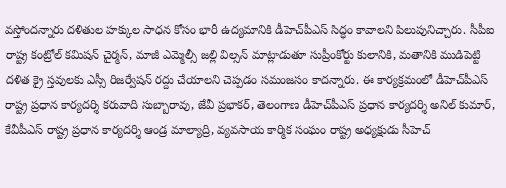వస్తోందన్నారు దళితుల హక్కుల సాధన కోసం భారీ ఉద్యమానికి డీహెచ్‌పీఎస్‌ సిద్ధం కావాలని పిలుపునిచ్చారు. సీపీఐ రాష్ట్ర కంట్రోల్‌ కమిషన్‌ చైర్మన్‌, మాజీ ఎమ్మెల్సీ జల్లి విల్సన్‌ మాట్లాడుతూ సుప్రీంకోర్టు కులానికి, మతానికి ముడిపెట్టి దళిత క్రై స్తవులకు ఎస్సీ రిజర్వేషన్‌ రద్దు చేయాలని చెప్పడం సమంజసం కాదన్నారు. ఈ కార్యక్రమంలో డీహెచ్‌పీఎస్‌ రాష్ట్ర ప్రధాన కార్యదర్శి కరువాది సుబ్బారావు, జేవీ ప్రభాకర్‌, తెలంగాణ డీహెచ్‌పీఎస్‌ ప్రధాన కార్యదర్శి అనిల్‌ కుమార్‌, కేవీపీఎస్‌ రాష్ట్ర ప్రధాన కార్యదర్శి ఆండ్ర మాల్యాద్రి, వ్యవసాయ కార్మిక సంఘం రాష్ట్ర అధ్యక్షుడు సీహెచ్‌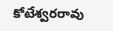కోటేశ్వరరావు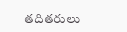తదితరులు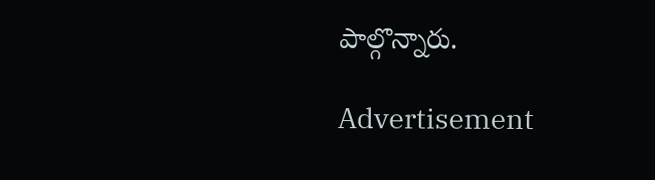పాల్గొన్నారు.

Advertisement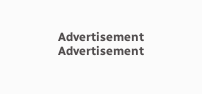Advertisement
Advertisement